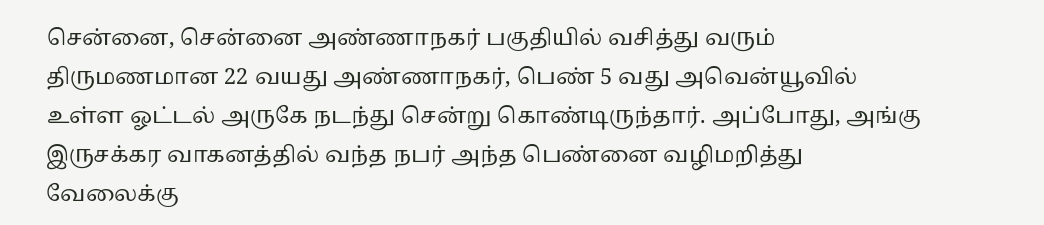சென்னை, சென்னை அண்ணாநகர் பகுதியில் வசித்து வரும் திருமணமான 22 வயது அண்ணாநகர், பெண் 5 வது அவென்யூவில் உள்ள ஓட்டல் அருகே நடந்து சென்று கொண்டிருந்தார். அப்போது, அங்கு இருசக்கர வாகனத்தில் வந்த நபர் அந்த பெண்னை வழிமறித்து வேலைக்கு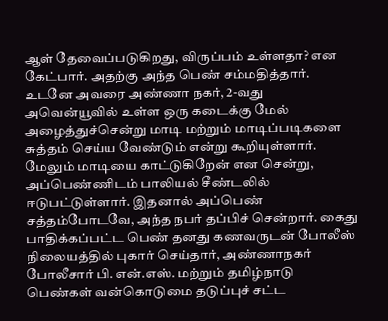ஆள் தேவைப்படுகிறது, விருப்பம் உள்ளதா? என கேட்பார். அதற்கு அந்த பெண் சம்மதித்தார். உடனே அவரை அண்ணா நகர், 2-வது அவென்யூவில் உள்ள ஒரு கடைக்கு மேல் அழைத்துச்சென்று மாடி மற்றும் மாடிப்படிகளை சுத்தம் செய்ய வேண்டும் என்று கூறியுள்ளார். மேலும் மாடியை காட்டுகிறேன் என சென்று, அப்பெண்ணிடம் பாலியல் சீண்டலில் ஈடுபட்டுள்ளார். இதனால் அப்பெண் சத்தம்போடவே, அந்த நபர் தப்பிச் சென்றார். கைது பாதிக்கப்பட்ட பெண் தனது கணவருடன் போலீஸ் நிலையத்தில் புகார் செய்தார், அண்ணாநகர் போலீசார் பி. என்.எஸ். மற்றும் தமிழ்நாடு பெண்கள் வன்கொடுமை தடுப்புச் சட்ட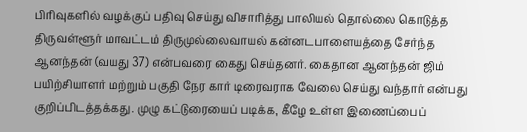பிரிவுகளில் வழக்குப் பதிவு செய்து விசாரித்து பாலியல் தொல்லை கொடுத்த திருவள்ளூர் மாவட்டம் திருமுல்லைவாயல் கன்னடபாளையத்தை சேர்ந்த ஆனந்தன் (வயது 37) என்பவரை கைது செய்தனர். கைதான ஆனந்தன் ஜிம் பயிற்சியாளர் மற்றும் பகுதி நேர கார் டிரைவராக வேலை செய்து வந்தார் என்பது குறிப்பிடத்தக்கது. முழு கட்டுரையைப் படிக்க, கீழே உள்ள இணைப்பைப்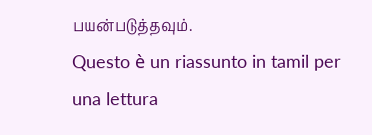பயன்படுத்தவும்.
Questo è un riassunto in tamil per una lettura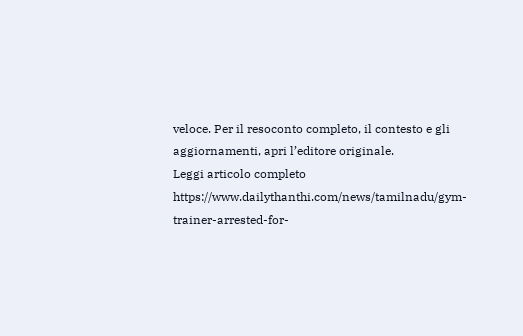veloce. Per il resoconto completo, il contesto e gli aggiornamenti, apri l’editore originale.
Leggi articolo completo
https://www.dailythanthi.com/news/tamilnadu/gym-trainer-arrested-for-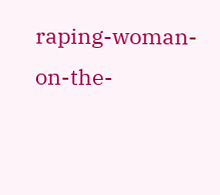raping-woman-on-the-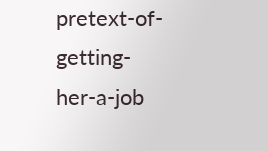pretext-of-getting-her-a-job